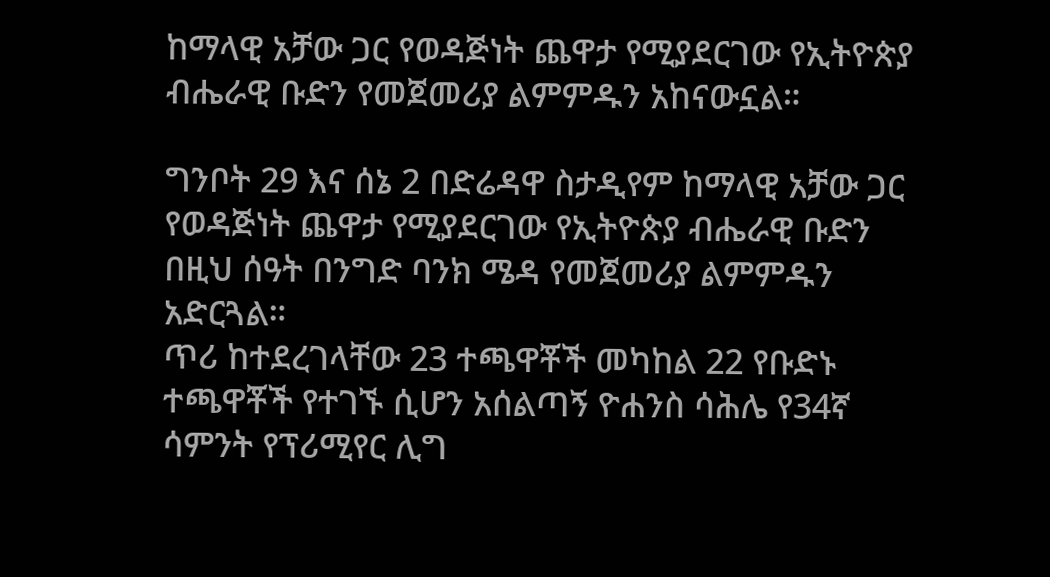ከማላዊ አቻው ጋር የወዳጅነት ጨዋታ የሚያደርገው የኢትዮጵያ ብሔራዊ ቡድን የመጀመሪያ ልምምዱን አከናውኗል።

ግንቦት 29 እና ሰኔ 2 በድሬዳዋ ስታዲየም ከማላዊ አቻው ጋር የወዳጅነት ጨዋታ የሚያደርገው የኢትዮጵያ ብሔራዊ ቡድን በዚህ ሰዓት በንግድ ባንክ ሜዳ የመጀመሪያ ልምምዱን አድርጓል።
ጥሪ ከተደረገላቸው 23 ተጫዋቾች መካከል 22 የቡድኑ ተጫዋቾች የተገኙ ሲሆን አሰልጣኝ ዮሐንስ ሳሕሌ የ34ኛ ሳምንት የፕሪሚየር ሊግ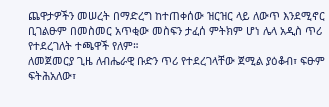ጨዋታዎችን መሠረት በማድረግ ከተጠቀሰው ዝርዝር ላይ ለውጥ እንደሚኖር ቢገልፁም በመስመር አጥቂው መስፍን ታፈሰ ምትክም ሆነ ሌላ አዲስ ጥሪ የተደረገለት ተጫዋች የለም።
ለመጀመርያ ጊዜ ለብሔራዊ ቡድን ጥሪ የተደረገላቸው ጀሚል ያዕቆብ፣ ፍፁም ፍትሕአለው፣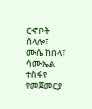ርኆቦት ሰላሎ፣ ሙሴ ከበላ፣ ሳሙኤል ተስፋየ የመጀመርያ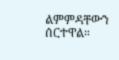ልምምዳቸውን ሰርተዋል።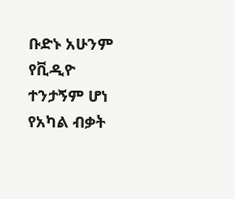ቡድኑ አሁንም የቪዲዮ ተንታኝም ሆነ የአካል ብቃት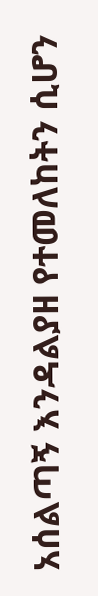አሰልጣኝ እንዳልያዘ የተመለከትን ሲሆን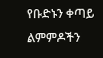የቡድኑን ቀጣይ ልምምዶችን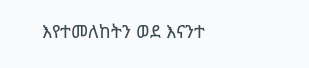እየተመለከትን ወደ እናንተ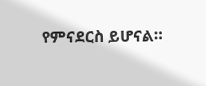የምናደርስ ይሆናል።